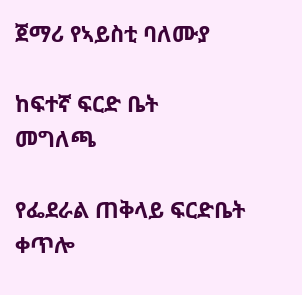ጀማሪ የኣይስቲ ባለሙያ

ከፍተኛ ፍርድ ቤት
መግለጫ

የፌደራል ጠቅላይ ፍርድቤት ቀጥሎ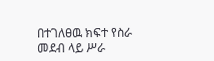በተገለፀዉ ክፍተ የስራ መደብ ላይ ሥራ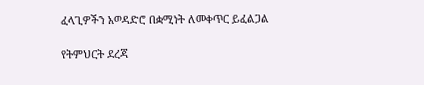ፈላጊዎችን አወዳድሮ በቋሚነት ለመቀጥር ይፈልጋል

የትምህርት ደረጃ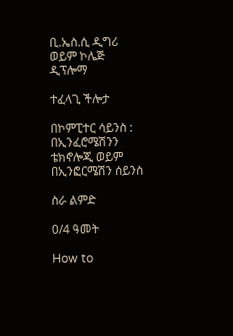ቢ.ኤስ.ሲ ዲግሪ ወይም ኮሌጅ ዲፕሎማ

ተፈላጊ ችሎታ

በኮምፒተር ሳይንስ : በኢንፈሮሜሽንን ቴክኖሎጂ ወይም በኢንፎርሜሽን ሰይንስ

ስራ ልምድ

0/4 ዓመት

How to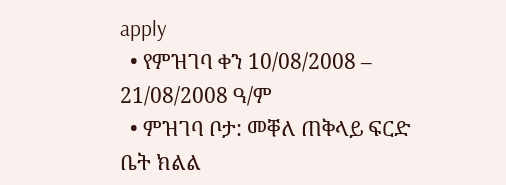apply
  • የምዝገባ ቀን 10/08/2008 – 21/08/2008 ዓ/ም
  • ምዝገባ ቦታ: መቐለ ጠቅላይ ፍርድ ቤት ክልል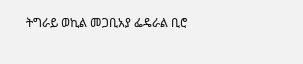ትግራይ ወኪል መጋቢአያ ፌዴራል ቢሮ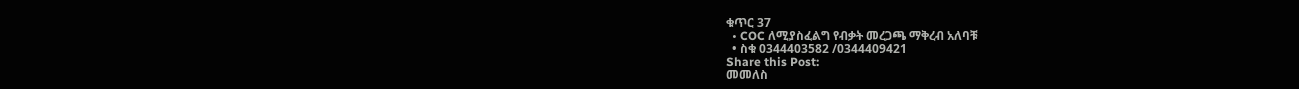ቁጥር 37
  • COC ለሚያስፈልግ የብቃት መረጋጫ ማቅረብ አለባቹ
  • ስቁ 0344403582 /0344409421
Share this Post:
መመለስ